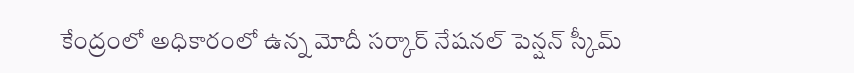కేంద్రంలో అధికారంలో ఉన్న మోదీ సర్కార్ నేషనల్ పెన్షన్ స్కీమ్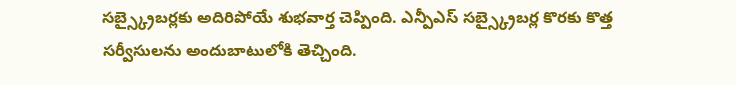సబ్స్క్రైబర్లకు అదిరిపోయే శుభవార్త చెప్పింది. ఎన్పీఎస్ సబ్స్క్రైబర్ల కొరకు కొత్త సర్వీసులను అందుబాటులోకి తెచ్చింది.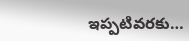ఇప్పటివరకు…